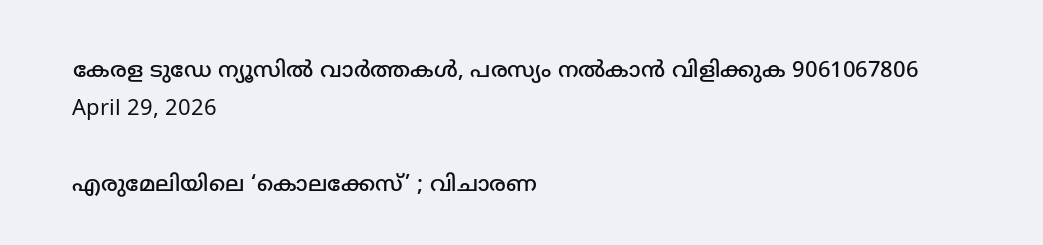കേരള ടുഡേ ന്യൂസിൽ വാർത്തകൾ, പരസ്യം നൽകാൻ വിളിക്കുക 9061067806
April 29, 2026

എരുമേലിയിലെ ‘കൊലക്കേസ്’ ; വിചാരണ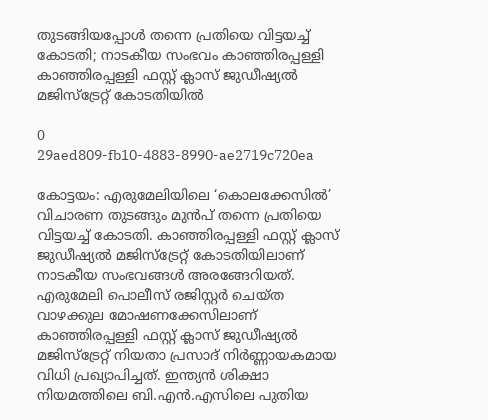തുടങ്ങിയപ്പോൾ തന്നെ പ്രതിയെ വിട്ടയച്ച് കോടതി; നാടകീയ സംഭവം കാഞ്ഞിരപ്പള്ളി കാഞ്ഞിരപ്പള്ളി ഫസ്റ്റ് ക്ലാസ് ജുഡീഷ്യൽ മജിസ്ട്രേറ്റ് കോടതിയിൽ

0
29aed809-fb10-4883-8990-ae2719c720ea

കോട്ടയം: എരുമേലിയിലെ ‘കൊലക്കേസിൽ’ വിചാരണ തുടങ്ങും മുൻപ് തന്നെ പ്രതിയെ വിട്ടയച്ച് കോടതി. കാഞ്ഞിരപ്പള്ളി ഫസ്റ്റ് ക്ലാസ് ജുഡീഷ്യൽ മജിസ്ട്രേറ്റ് കോടതിയിലാണ് നാടകീയ സംഭവങ്ങൾ അരങ്ങേറിയത്. എരുമേലി പൊലീസ് രജിസ്റ്റർ ചെയ്ത വാഴക്കുല മോഷണക്കേസിലാണ് കാഞ്ഞിരപ്പള്ളി ഫസ്റ്റ് ക്ലാസ് ജുഡീഷ്യൽ മജിസ്ട്രേറ്റ് നിയതാ പ്രസാദ് നിർണ്ണായകമായ വിധി പ്രഖ്യാപിച്ചത്. ഇന്ത്യൻ ശിക്ഷാ നിയമത്തിലെ ബി.എൻ.എസിലെ പുതിയ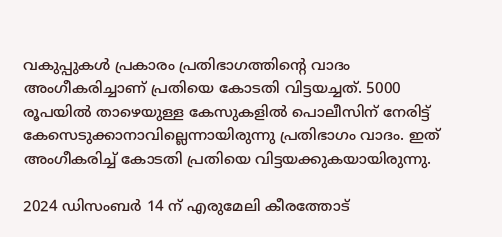വകുപ്പുകൾ പ്രകാരം പ്രതിഭാഗത്തിൻ്റെ വാദം അംഗീകരിച്ചാണ് പ്രതിയെ കോടതി വിട്ടയച്ചത്. 5000 രൂപയിൽ താഴെയുള്ള കേസുകളിൽ പൊലീസിന് നേരിട്ട് കേസെടുക്കാനാവില്ലെന്നായിരുന്നു പ്രതിഭാഗം വാദം. ഇത് അംഗീകരിച്ച് കോടതി പ്രതിയെ വിട്ടയക്കുകയായിരുന്നു.

2024 ഡിസംബർ 14 ന് എരുമേലി കീരത്തോട്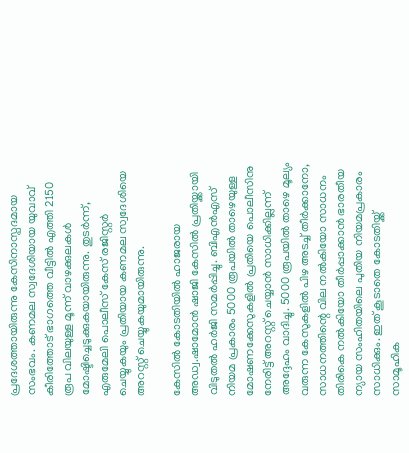പ്രദേശത്തായിരുന്നു കേസിനാസ്പദമായ സംഭവം. കണമല സ്വദേശിയായ യുവാവ് കീരിത്തോട് ഭാഗത്തെ വീട്ടിൽ എത്തി 2150 രൂപ വിലയുള്ള മൂന്ന് വാഴക്കുലകൾ മോഷ്ടിച്ചെടുക്കുകയായിരുന്നു. തുടർന്ന്, എരുമേലി പൊലീസ് കേസ് രജിസ്റ്റർ ചെയ്യുകയും പ്രതിയായ കണമല സ്വദേശിയെ അറസ്റ്റ് ചെയ്യുകയുമായിരുന്നു.

കേസിൽ കോടതിയിൽ ഹാജരായ അഡ്വ.ഷാമോൻ ഷാജി കേസിൽ പ്രതിയ്ക്കായി വിടുതൽ ഹർജി സമർപ്പിച്ചു. ബിഎൻഎസ് നിയമ പ്രകാരം 5000 രൂപയിൽ താഴെയുള്ള മോഷണക്കേസുകളിൽ പ്രതിയെ പൊലീസിനു നേരിട്ട് അറസ്റ്റ് ചെയ്യാൻ സാധിക്കില്ലന്ന് അദ്ദേഹം വാദിച്ചു. 5000 രൂപയിൽ താഴെ മൂല്യം വരുന്ന കേസുകളിൽ പിഴ അടച്ച് തീർക്കാനോ, സാധനത്തിന്റെ വില നൽകിയോ സാധനം തിരികെ നൽകിയോ തീർപ്പാക്കാൻ ഭാരതീയ ന്യായ സംഹിതയിലെ പുതിയ നിയമപ്രകാരം സാധിക്കും. ഇത് കൂടാതെ കോടതിയ്ക്ക് സാമൂഹിക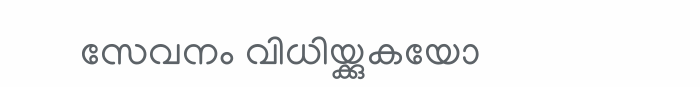സേവനം വിധിയ്ക്കുകയോ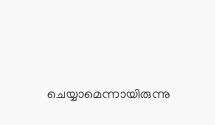ചെയ്യാമെന്നായിരുന്നു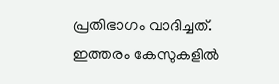പ്രതിഭാഗം വാദിച്ചത്. ഇത്തരം കേസുകളിൽ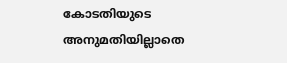കോടതിയുടെ അനുമതിയില്ലാതെ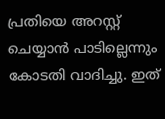പ്രതിയെ അറസ്റ്റ് ചെയ്യാൻ പാടില്ലെന്നും കോടതി വാദിച്ചു. ഇത്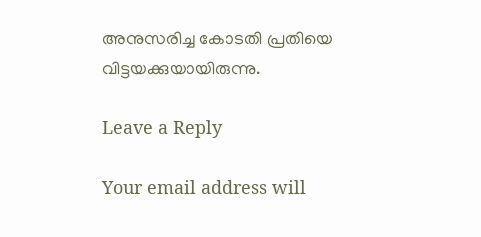അനുസരിച്ച കോടതി പ്രതിയെ വിട്ടയക്കുയായിരുന്നു.

Leave a Reply

Your email address will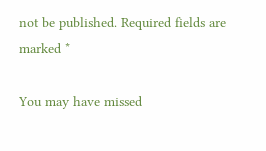not be published. Required fields are marked *

You may have missed